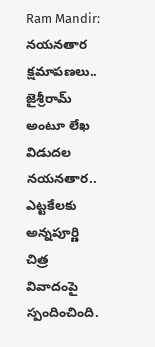Ram Mandir: నయనతార క్షమాపణలు.. జైశ్రీరామ్ అంటూ లేఖ విడుదల
నయనతార.. ఎట్టకేలకు అన్నపూర్ణి చిత్ర వివాదంపై స్పందించింది.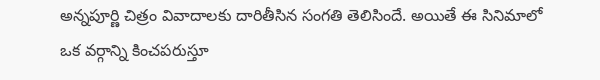అన్నపూర్ణి చిత్రం వివాదాలకు దారితీసిన సంగతి తెలిసిందే. అయితే ఈ సినిమాలో ఒక వర్గాన్ని కించపరుస్తూ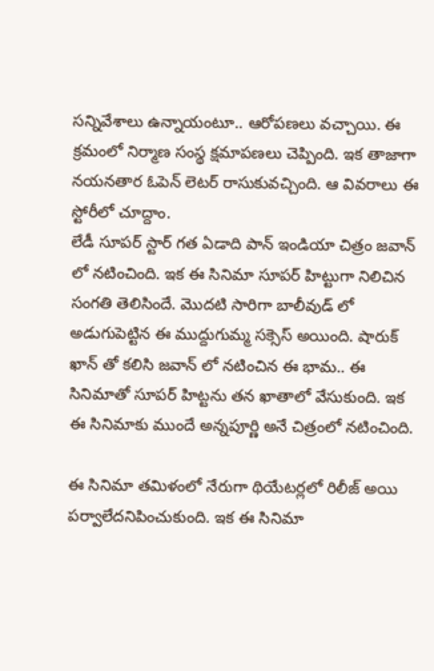సన్నివేశాలు ఉన్నాయంటూ.. ఆరోపణలు వచ్చాయి. ఈ క్రమంలో నిర్మాణ సంస్థ క్షమాపణలు చెప్పింది. ఇక తాజాగా నయనతార ఓపెన్ లెటర్ రాసుకువచ్చింది. ఆ వివరాలు ఈ స్టోరీలో చూద్దాం.
లేడీ సూపర్ స్టార్ గత ఏడాది పాన్ ఇండియా చిత్రం జవాన్ లో నటించింది. ఇక ఈ సినిమా సూపర్ హిట్టుగా నిలిచిన సంగతి తెలిసిందే. మొదటి సారిగా బాలీవుడ్ లో అడుగుపెట్టిన ఈ ముద్దుగుమ్మ సక్సెస్ అయింది. షారుక్ ఖాన్ తో కలిసి జవాన్ లో నటించిన ఈ భామ.. ఈ సినిమాతో సూపర్ హిట్టను తన ఖాతాలో వేసుకుంది. ఇక ఈ సినిమాకు ముందే అన్నపూర్ణి అనే చిత్రంలో నటించింది.

ఈ సినిమా తమిళంలో నేరుగా థియేటర్లలో రిలీజ్ అయి పర్వాలేదనిపించుకుంది. ఇక ఈ సినిమా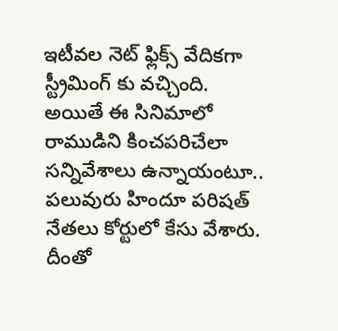ఇటీవల నెట్ ఫ్లిక్స్ వేదికగా స్ట్రీమింగ్ కు వచ్చింది. అయితే ఈ సినిమాలో రాముడిని కించపరిచేలా సన్నివేశాలు ఉన్నాయంటూ.. పలువురు హిందూ పరిషత్ నేతలు కోర్టులో కేసు వేశారు. దీంతో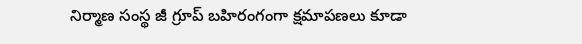నిర్మాణ సంస్థ జీ గ్రూప్ బహిరంగంగా క్షమాపణలు కూడా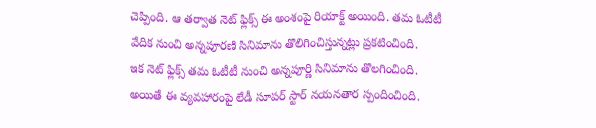చెప్పింది. ఆ తర్వాత నెట్ ఫ్లిక్స్ ఈ అంశంపై రియాక్ట్ అయింది. తమ ఓటీటీ వేదిక నుంచి అన్నపూరణి సినిమాను తొలిగించిస్తున్నట్లు ప్రకటించింది.
ఇక నెట్ ఫ్లిక్స్ తమ ఓటీటీ నుంచి అన్నపూర్ణి సినిమాను తొలగించింది. అయితే ఈ వ్యవహారంపై లేడీ సూపర్ స్టార్ నయనతార స్పందించింది.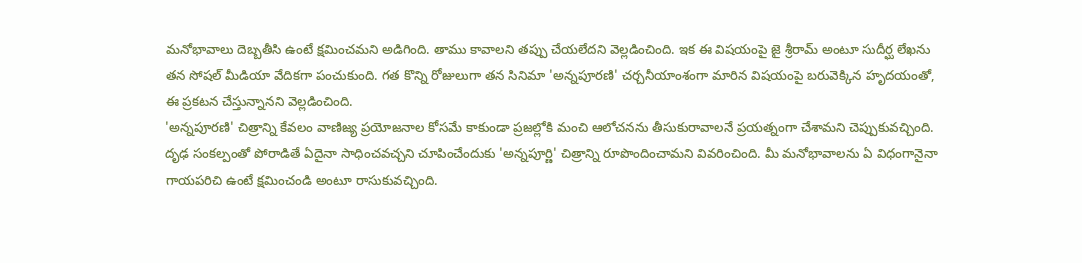మనోభావాలు దెబ్బతీసి ఉంటే క్షమించమని అడిగింది. తాము కావాలని తప్పు చేయలేదని వెల్లడించింది. ఇక ఈ విషయంపై జై శ్రీరామ్ అంటూ సుదీర్ఘ లేఖను తన సోషల్ మీడియా వేదికగా పంచుకుంది. గత కొన్ని రోజులుగా తన సినిమా 'అన్నపూరణి' చర్చనీయాంశంగా మారిన విషయంపై బరువెక్కిన హృదయంతో, ఈ ప్రకటన చేస్తున్నానని వెల్లడించింది.
'అన్నపూరణి' చిత్రాన్ని కేవలం వాణిజ్య ప్రయోజనాల కోసమే కాకుండా ప్రజల్లోకి మంచి ఆలోచనను తీసుకురావాలనే ప్రయత్నంగా చేశామని చెప్పుకువచ్చింది. దృఢ సంకల్పంతో పోరాడితే ఏదైనా సాధించవచ్చని చూపించేందుకు 'అన్నపూర్ణి' చిత్రాన్ని రూపొందించామని వివరించింది. మీ మనోభావాలను ఏ విధంగానైనా గాయపరిచి ఉంటే క్షమించండి అంటూ రాసుకువచ్చింది.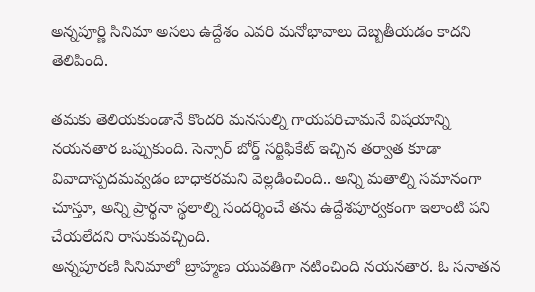అన్నపూర్ణి సినిమా అసలు ఉద్దేశం ఎవరి మనోభావాలు దెబ్బతీయడం కాదని తెలిపింది.

తమకు తెలియకుండానే కొందరి మనసుల్ని గాయపరిచామనే విషయాన్ని నయనతార ఒప్పుకుంది. సెన్సార్ బోర్డ్ సర్టిఫికేట్ ఇచ్చిన తర్వాత కూడా వివాదాస్పదమవ్వడం బాధాకరమని వెల్లడించింది.. అన్ని మతాల్ని సమానంగా చూస్తూ, అన్ని ప్రార్థనా స్థలాల్ని సందర్శించే తను ఉద్దేశపూర్వకంగా ఇలాంటి పని చేయలేదని రాసుకువచ్చింది.
అన్నపూరణి సినిమాలో బ్రాహ్మణ యువతిగా నటించింది నయనతార. ఓ సనాతన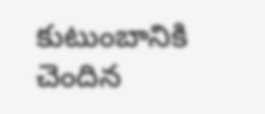కుటుంబానికి చెందిన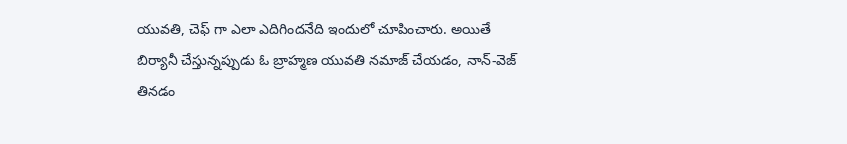యువతి, చెఫ్ గా ఎలా ఎదిగిందనేది ఇందులో చూపించారు. అయితే బిర్యానీ చేస్తున్నప్పుడు ఓ బ్రాహ్మణ యువతి నమాజ్ చేయడం, నాన్-వెజ్ తినడం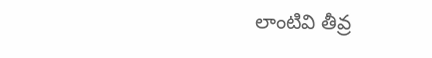లాంటివి తీవ్ర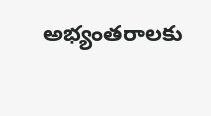అభ్యంతరాలకు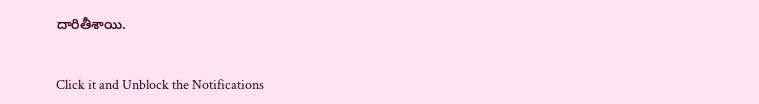దారితీశాయి.


Click it and Unblock the Notifications